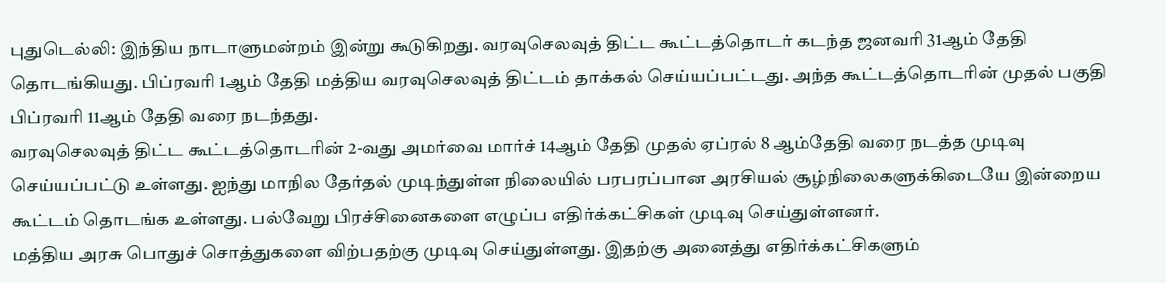புதுடெல்லி: இந்திய நாடாளுமன்றம் இன்று கூடுகிறது. வரவுசெலவுத் திட்ட கூட்டத்தொடர் கடந்த ஜனவரி 31ஆம் தேதி தொடங்கியது. பிப்ரவரி 1ஆம் தேதி மத்திய வரவுசெலவுத் திட்டம் தாக்கல் செய்யப்பட்டது. அந்த கூட்டத்தொடரின் முதல் பகுதி பிப்ரவரி 11ஆம் தேதி வரை நடந்தது.
வரவுசெலவுத் திட்ட கூட்டத்தொடரின் 2-வது அமர்வை மார்ச் 14ஆம் தேதி முதல் ஏப்ரல் 8 ஆம்தேதி வரை நடத்த முடிவு செய்யப்பட்டு உள்ளது. ஐந்து மாநில தேர்தல் முடிந்துள்ள நிலையில் பரபரப்பான அரசியல் சூழ்நிலைகளுக்கிடையே இன்றைய கூட்டம் தொடங்க உள்ளது. பல்வேறு பிரச்சினைகளை எழுப்ப எதிர்க்கட்சிகள் முடிவு செய்துள்ளனர்.
மத்திய அரசு பொதுச் சொத்துகளை விற்பதற்கு முடிவு செய்துள்ளது. இதற்கு அனைத்து எதிர்க்கட்சிகளும்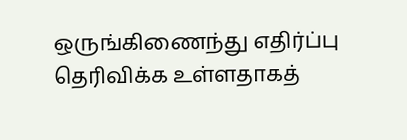ஒருங்கிணைந்து எதிர்ப்பு தெரிவிக்க உள்ளதாகத்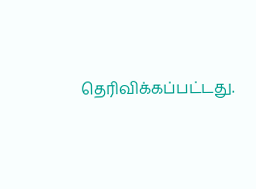தெரிவிக்கப்பட்டது.